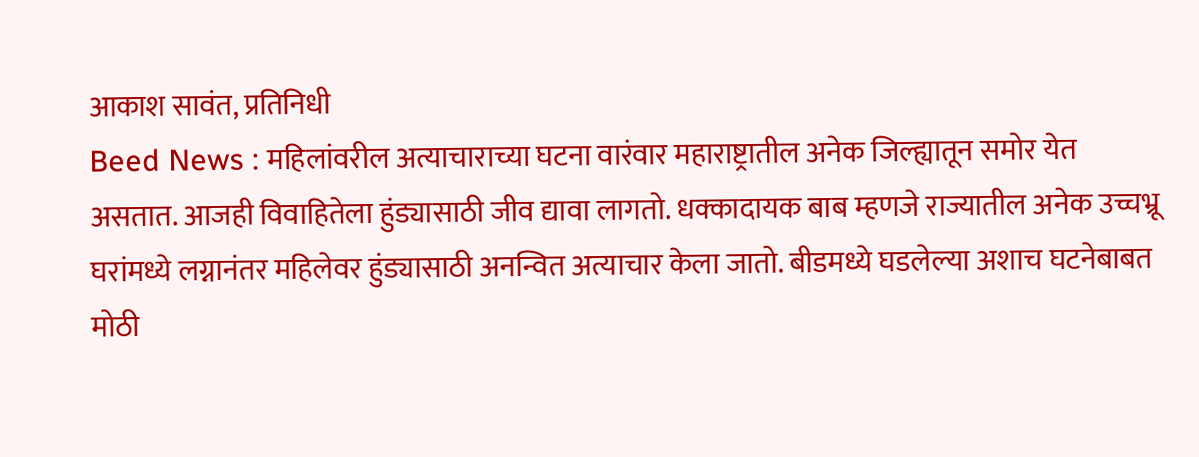आकाश सावंत, प्रतिनिधी
Beed News : महिलांवरील अत्याचाराच्या घटना वारंवार महाराष्ट्रातील अनेक जिल्ह्यातून समोर येत असतात. आजही विवाहितेला हुंड्यासाठी जीव द्यावा लागतो. धक्कादायक बाब म्हणजे राज्यातील अनेक उच्चभ्रू घरांमध्ये लग्नानंतर महिलेवर हुंड्यासाठी अनन्वित अत्याचार केला जातो. बीडमध्ये घडलेल्या अशाच घटनेबाबत मोठी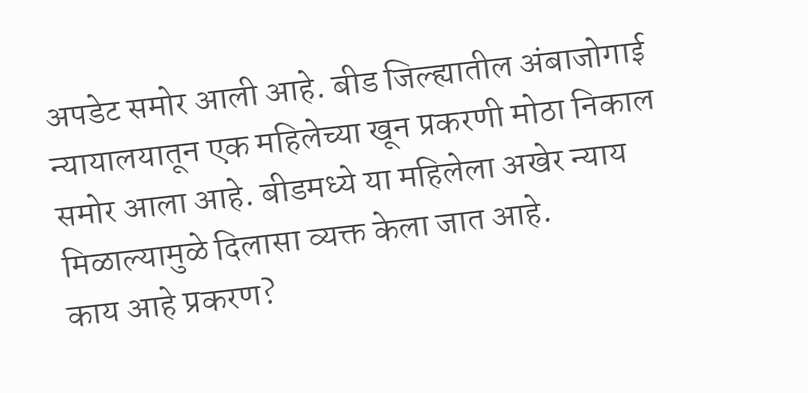अपडेट समोर आली आहे. बीड जिल्ह्यातील अंबाजोगाई न्यायालयातून एक महिलेच्या खून प्रकरणी मोठा निकाल समोर आला आहे. बीडमध्ये या महिलेला अखेर न्याय मिळाल्यामुळे दिलासा व्यक्त केला जात आहे.
काय आहे प्रकरण?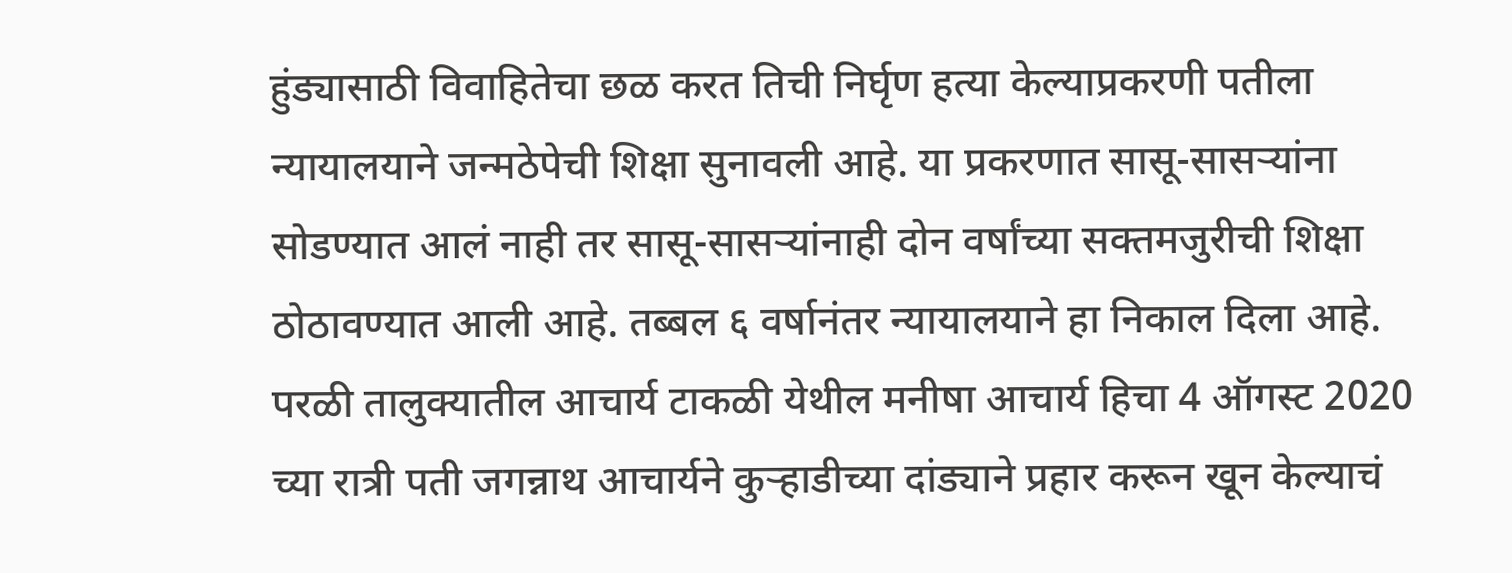हुंड्यासाठी विवाहितेचा छळ करत तिची निर्घृण हत्या केल्याप्रकरणी पतीला न्यायालयाने जन्मठेपेची शिक्षा सुनावली आहे. या प्रकरणात सासू-सासऱ्यांना सोडण्यात आलं नाही तर सासू-सासऱ्यांनाही दोन वर्षांच्या सक्तमजुरीची शिक्षा ठोठावण्यात आली आहे. तब्बल ६ वर्षानंतर न्यायालयाने हा निकाल दिला आहे.
परळी तालुक्यातील आचार्य टाकळी येथील मनीषा आचार्य हिचा 4 ऑगस्ट 2020 च्या रात्री पती जगन्नाथ आचार्यने कुऱ्हाडीच्या दांड्याने प्रहार करून खून केल्याचं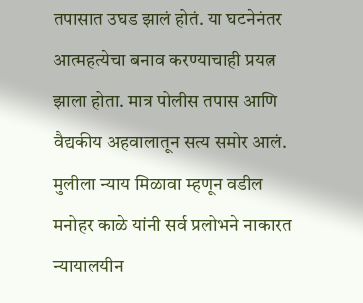तपासात उघड झालं होतं. या घटनेनंतर आत्महत्येचा बनाव करण्याचाही प्रयत्न झाला होता. मात्र पोलीस तपास आणि वैद्यकीय अहवालातून सत्य समोर आलं. मुलीला न्याय मिळावा म्हणून वडील मनोहर काळे यांनी सर्व प्रलोभने नाकारत न्यायालयीन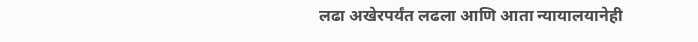लढा अखेरपर्यंत लढला आणि आता न्यायालयानेही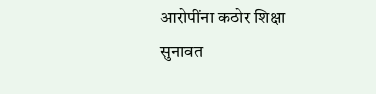आरोपींना कठोर शिक्षा सुनावत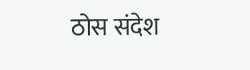ठोस संदेश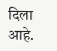दिला आहे.